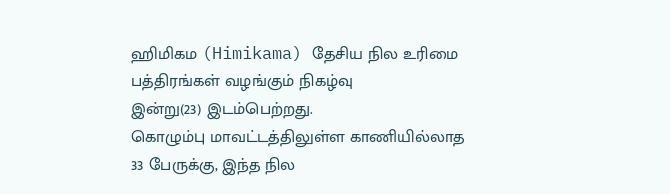ஹிமிகம (Himikama) தேசிய நில உரிமை பத்திரங்கள் வழங்கும் நிகழ்வு
இன்று(23) இடம்பெற்றது.
கொழும்பு மாவட்டத்திலுள்ள காணியில்லாத 33 பேருக்கு, இந்த நில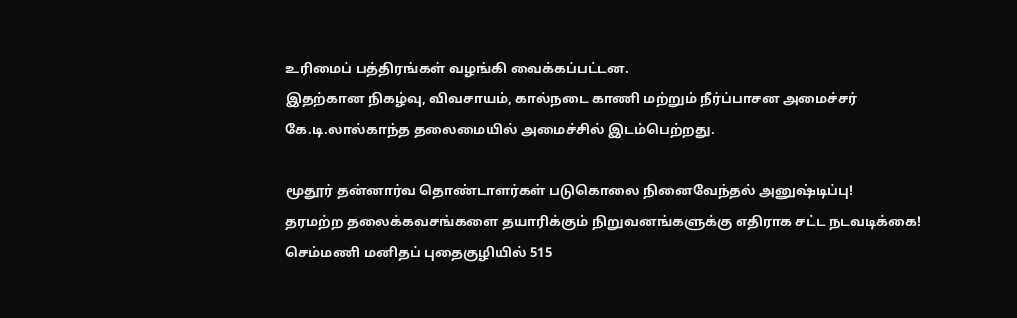உரிமைப் பத்திரங்கள் வழங்கி வைக்கப்பட்டன.
இதற்கான நிகழ்வு, விவசாயம், கால்நடை காணி மற்றும் நீர்ப்பாசன அமைச்சர் கே.டி.லால்காந்த தலைமையில் அமைச்சில் இடம்பெற்றது.

மூதூர் தன்னார்வ தொண்டாளர்கள் படுகொலை நினைவேந்தல் அனுஷ்டிப்பு!
தரமற்ற தலைக்கவசங்களை தயாரிக்கும் நிறுவனங்களுக்கு எதிராக சட்ட நடவடிக்கை!
செம்மணி மனிதப் புதைகுழியில் 515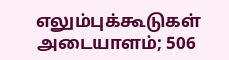எலும்புக்கூடுகள் அடையாளம்; 506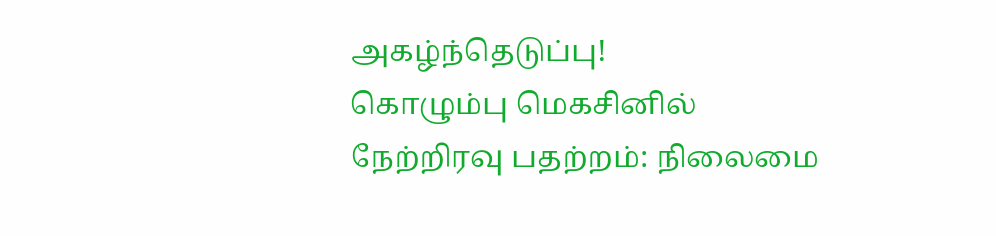அகழ்ந்தெடுப்பு!
கொழும்பு மெகசினில் நேற்றிரவு பதற்றம்: நிலைமை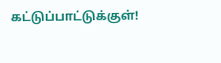கட்டுப்பாட்டுக்குள்!